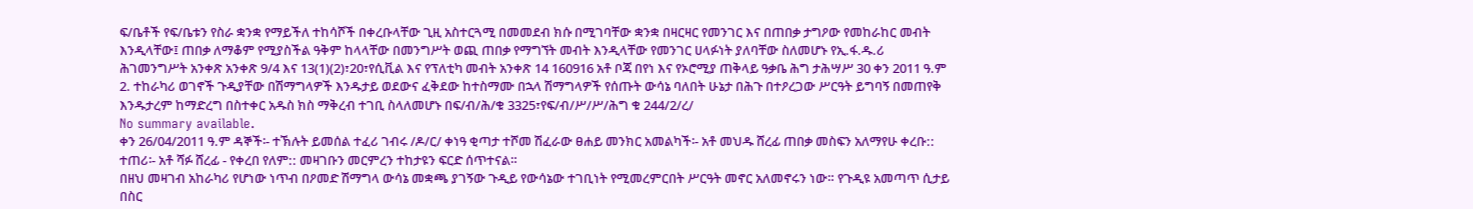ፍ/ቤቶች የፍ/ቤቱን የስራ ቋንቋ የማይችለ ተከሳሾች በቀረቡላቸው ጊዚ አስተርጓሚ በመመደብ ክሱ በሚገባቸው ቋንቋ በዛርዛር የመንገር እና በጠበቃ ታግዖው የመከራከር መብት እንዲላቸው፤ ጠበቃ ለማቆም የሚያስችል ዓቅም ከላላቸው በመንግሥት ወጪ ጠበቃ የማግኘት መብት እንዲላቸው የመንገር ሀላፉነት ያለባቸው ስለመሆኑ የኢ.ፋ.ዱ.ሪ ሕገመንግሥት አንቀጽ አንቀጽ 9/4 እና 13(1)(2)፣20፣የሲቪል እና የፕለቲካ መብት አንቀጽ 14 160916 አቶ ቦጃ በየነ እና የኦሮሚያ ጠቅላይ ዓቃቤ ሕግ ታሕሣሥ 30 ቀን 2011 ዓ.ም 2. ተከራካሪ ወገኖች ጉዲያቸው በሽማግላዎች እንዱታይ ወደውና ፈቅደው ከተስማሙ በኋላ ሽማግላዎች የሰጡት ውሳኔ ባለበት ሁኔታ በሕጉ በተዖረጋው ሥርዓት ይግባኝ በመጠየቅ እንዱታረም ከማድረግ በስተቀር አዱስ ክስ ማቅረብ ተገቢ ስላለመሆኑ በፍ/ብ/ሕ/ቁ 3325፣የፍ/ብ/ሥ/ሥ/ሕግ ቁ 244/2/ረ/
No summary available.
ቀን 26/04/2011 ዓ.ም ዳኞች፡- ተኽሉት ይመሰል ተፈሪ ገብሩ /ዶ/ር/ ቀነዓ ቂጣታ ተሾመ ሽፈራው ፀሐይ መንክር አመልካች፡- አቶ መህዱ ሸረፊ ጠበቃ መስፍን አለማየሁ ቀረቡ:: ተጠሪ፡- አቶ ሻፉ ሸረፊ - የቀረበ የለም:: መዛገቡን መርምረን ተከታዩን ፍርድ ሰጥተናል።
በዘህ መዛገብ አከራካሪ የሆነው ነጥብ በዖመድ ሽማግላ ውሳኔ መቋጫ ያገኝው ጉዲይ የውሳኔው ተገቢነት የሚመረምርበት ሥርዓት መኖር አለመኖሩን ነው። የጉዲዩ አመጣጥ ሲታይ በስር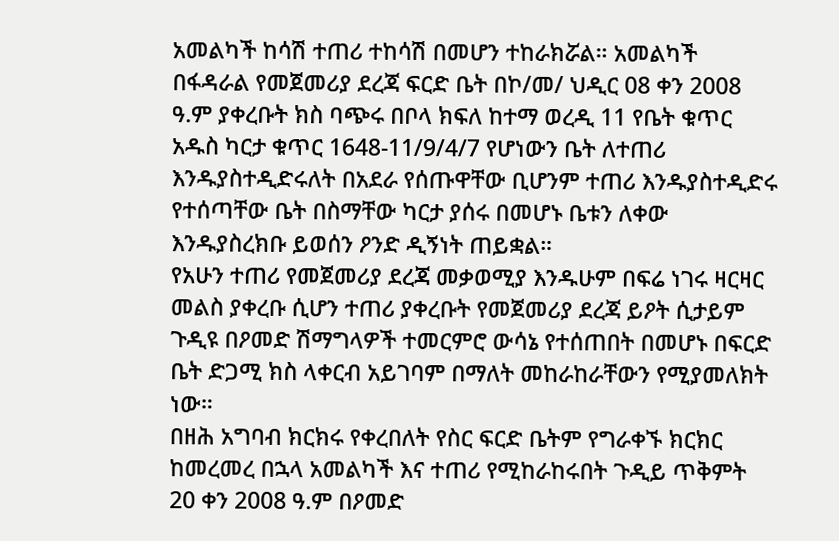አመልካች ከሳሽ ተጠሪ ተከሳሽ በመሆን ተከራክሯል። አመልካች በፋዳራል የመጀመሪያ ደረጃ ፍርድ ቤት በኮ/መ/ ህዲር 08 ቀን 2008 ዓ.ም ያቀረቡት ክስ ባጭሩ በቦላ ክፍለ ከተማ ወረዲ 11 የቤት ቁጥር አዱስ ካርታ ቁጥር 1648-11/9/4/7 የሆነውን ቤት ለተጠሪ እንዱያስተዲድሩለት በአደራ የሰጡዋቸው ቢሆንም ተጠሪ እንዱያስተዲድሩ የተሰጣቸው ቤት በስማቸው ካርታ ያሰሩ በመሆኑ ቤቱን ለቀው እንዱያስረክቡ ይወሰን ዖንድ ዲኝነት ጠይቋል።
የአሁን ተጠሪ የመጀመሪያ ደረጃ መቃወሚያ እንዱሁም በፍሬ ነገሩ ዛርዛር መልስ ያቀረቡ ሲሆን ተጠሪ ያቀረቡት የመጀመሪያ ደረጃ ይዖት ሲታይም ጉዲዩ በዖመድ ሽማግላዎች ተመርምሮ ውሳኔ የተሰጠበት በመሆኑ በፍርድ ቤት ድጋሚ ክስ ላቀርብ አይገባም በማለት መከራከራቸውን የሚያመለክት ነው።
በዘሕ አግባብ ክርክሩ የቀረበለት የስር ፍርድ ቤትም የግራቀኙ ክርክር ከመረመረ በኋላ አመልካች እና ተጠሪ የሚከራከሩበት ጉዲይ ጥቅምት 20 ቀን 2008 ዓ.ም በዖመድ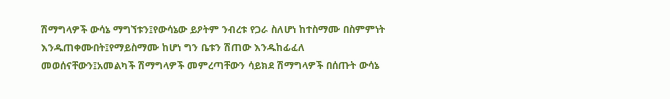ሽማግላዎች ውሳኔ ማግኘቱን፤የውሳኔው ይዖትም ንብረቱ የጋራ ስለሆነ ከተስማሙ በስምምነት እንዱጠቀሙበት፤የማይስማሙ ከሆነ ግን ቤቱን ሽጠው እንዱከፊፈለ መወሰናቸውን፤አመልካች ሽማግላዎች መምረጣቸውን ሳይክደ ሽማግላዎች በሰጡት ውሳኔ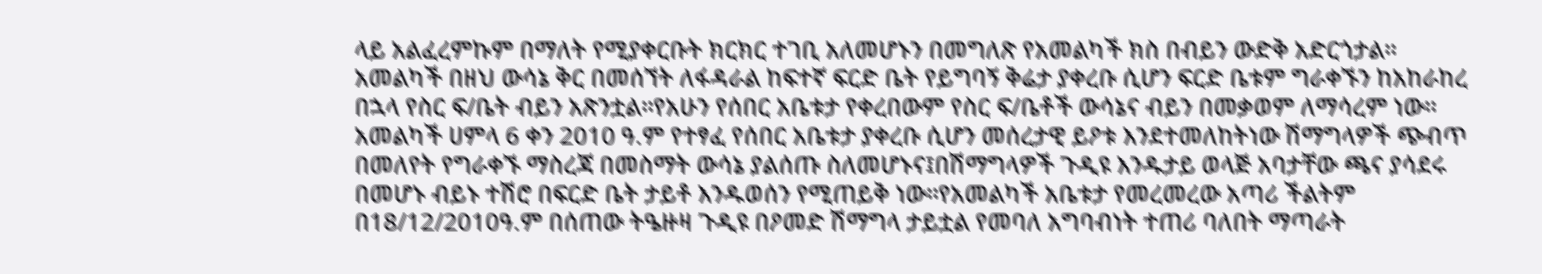ላይ አልፈረምኩም በማለት የሚያቀርቡት ክርክር ተገቢ አለመሆኑን በመግለጽ የአመልካች ክስ በብይን ውድቅ አድርጎታል።
አመልካች በዘህ ውሳኔ ቅር በመሰኘት ለፋዳራል ከፍተኛ ፍርድ ቤት የይግባኝ ቅሬታ ያቀረቡ ሲሆን ፍርድ ቤቱም ግራቀኙን ከአከራከረ በኋላ የስር ፍ/ቤት ብይን አጽንቷል።የአሁን የሰበር አቤቱታ የቀረበውም የስር ፍ/ቤቶች ውሳኔና ብይን በመቃወም ለማሳረም ነው።
አመልካች ሀምላ 6 ቀን 2010 ዓ.ም የተፃፈ የሰበር አቤቱታ ያቀረቡ ሲሆን መሰረታዊ ይዖቱ እንደተመለከትነው ሽማግላዎች ጭብጥ በመለየት የግራቀኙ ማስረጃ በመስማት ውሳኔ ያልሰጡ ስለመሆኑና፤በሽማግላዎች ጉዲዩ እንዱታይ ወላጅ አባታቸው ጫና ያሳደሩ በመሆኑ ብይኑ ተሽሮ በፍርድ ቤት ታይቶ እንዱወሰን የሚጠይቅ ነው።የአመልካች አቤቱታ የመረመረው አጣሪ ችልትም በ18/12/2010ዓ.ም በሰጠው ትዔዙዛ ጉዲዩ በዖመድ ሽማግላ ታይቷል የመባለ አግባብነት ተጠሪ ባለበት ማጣራት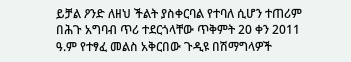ይቻል ዖንድ ለዘህ ችልት ያስቀርባል የተባለ ሲሆን ተጠሪም በሕጉ አግባብ ጥሪ ተደርጎላቸው ጥቅምት 20 ቀን 2011 ዓ.ም የተፃፈ መልስ አቅርበው ጉዲዩ በሽማግላዎች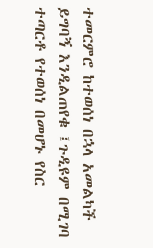ተመርምሮ ከተወሰነ በኋላ አመልካች ይግባኝ እንዲልጠየቁ ፤ጉዲዩም በሚገባ ተጣርቶ የተወሰነ በመሆኑ የስር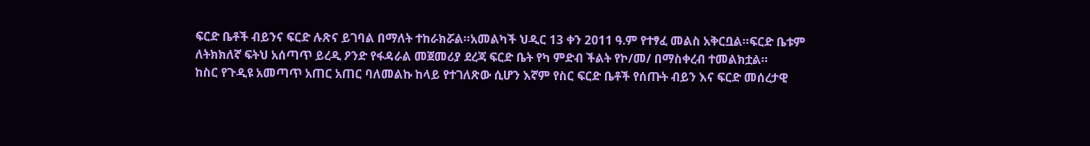ፍርድ ቤቶች ብይንና ፍርድ ሉጽና ይገባል በማለት ተከራክሯል።አመልካች ህዲር 13 ቀን 2011 ዓ.ም የተፃፈ መልስ አቅርቧል።ፍርድ ቤቱም ለትክክለኛ ፍትህ አሰጣጥ ይረዲ ዖንድ የፋዳራል መጀመሪያ ደረጃ ፍርድ ቤት የካ ምድብ ችልት የኮ/መ/ በማስቀረብ ተመልክቷል።
ከስር የጉዲዩ አመጣጥ አጠር አጠር ባለመልኩ ከላይ የተገለጽው ሲሆን እኛም የስር ፍርድ ቤቶች የሰጡት ብይን እና ፍርድ መሰረታዊ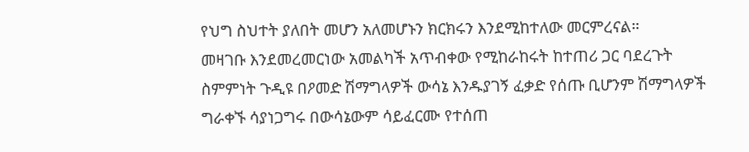የህግ ስህተት ያለበት መሆን አለመሆኑን ክርክሩን እንደሚከተለው መርምረናል።
መዛገቡ እንደመረመርነው አመልካች አጥብቀው የሚከራከሩት ከተጠሪ ጋር ባደረጉት ስምምነት ጉዲዩ በዖመድ ሽማግላዎች ውሳኔ እንዱያገኝ ፈቃድ የሰጡ ቢሆንም ሽማግላዎች ግራቀኙ ሳያነጋግሩ በውሳኔውም ሳይፈርሙ የተሰጠ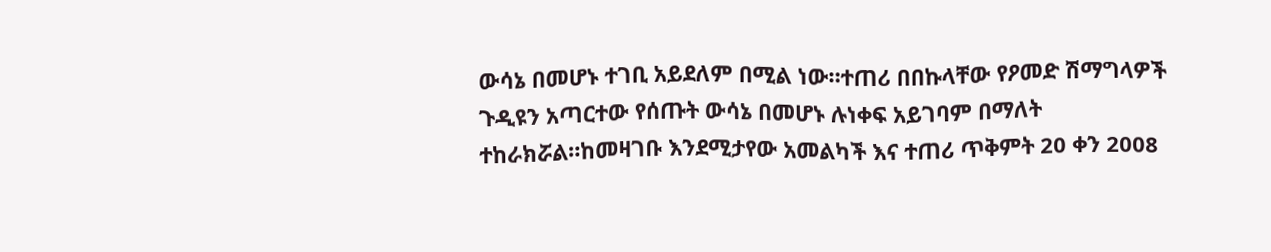ውሳኔ በመሆኑ ተገቢ አይደለም በሚል ነው።ተጠሪ በበኩላቸው የዖመድ ሽማግላዎች ጉዲዩን አጣርተው የሰጡት ውሳኔ በመሆኑ ሉነቀፍ አይገባም በማለት ተከራክሯል።ከመዛገቡ እንደሚታየው አመልካች እና ተጠሪ ጥቅምት 20 ቀን 2008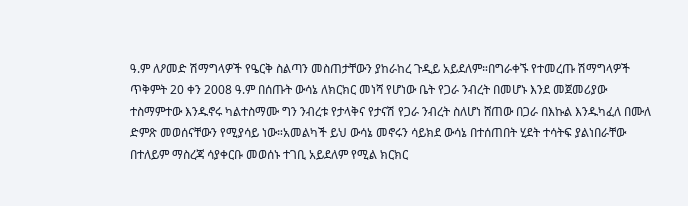ዓ.ም ለዖመድ ሽማግላዎች የዔርቅ ስልጣን መስጠታቸውን ያከራከረ ጉዲይ አይደለም።በግራቀኙ የተመረጡ ሽማግላዎች ጥቅምት 20 ቀን 2008 ዓ.ም በሰጡት ውሳኔ ለክርክር መነሻ የሆነው ቤት የጋራ ንብረት በመሆኑ እንደ መጀመሪያው ተስማምተው እንዱኖሩ ካልተስማሙ ግን ንብረቱ የታላቅና የታናሽ የጋራ ንብረት ስለሆነ ሸጠው በጋራ በእኩል እንዱካፈለ በሙለ ድምጽ መወሰናቸውን የሚያሳይ ነው።አመልካች ይህ ውሳኔ መኖሩን ሳይክደ ውሳኔ በተሰጠበት ሂደት ተሳትፍ ያልነበራቸው በተለይም ማስረጃ ሳያቀርቡ መወሰኑ ተገቢ አይደለም የሚል ክርክር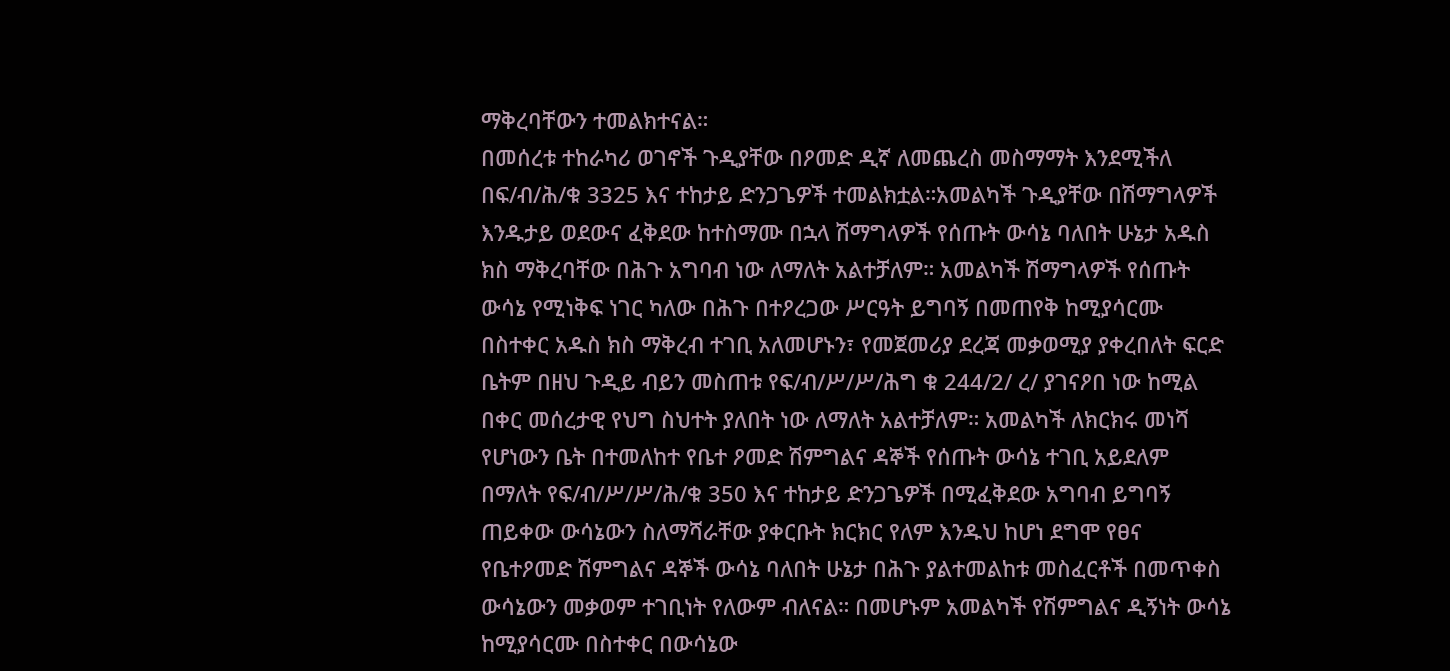ማቅረባቸውን ተመልክተናል።
በመሰረቱ ተከራካሪ ወገኖች ጉዲያቸው በዖመድ ዲኛ ለመጨረስ መስማማት እንደሚችለ በፍ/ብ/ሕ/ቁ 3325 እና ተከታይ ድንጋጌዎች ተመልክቷል።አመልካች ጉዲያቸው በሽማግላዎች እንዱታይ ወደውና ፈቅደው ከተስማሙ በኋላ ሽማግላዎች የሰጡት ውሳኔ ባለበት ሁኔታ አዱስ ክስ ማቅረባቸው በሕጉ አግባብ ነው ለማለት አልተቻለም። አመልካች ሽማግላዎች የሰጡት ውሳኔ የሚነቅፍ ነገር ካለው በሕጉ በተዖረጋው ሥርዓት ይግባኝ በመጠየቅ ከሚያሳርሙ በስተቀር አዱስ ክስ ማቅረብ ተገቢ አለመሆኑን፣ የመጀመሪያ ደረጃ መቃወሚያ ያቀረበለት ፍርድ ቤትም በዘህ ጉዲይ ብይን መስጠቱ የፍ/ብ/ሥ/ሥ/ሕግ ቁ 244/2/ ረ/ ያገናዖበ ነው ከሚል በቀር መሰረታዊ የህግ ስህተት ያለበት ነው ለማለት አልተቻለም። አመልካች ለክርክሩ መነሻ የሆነውን ቤት በተመለከተ የቤተ ዖመድ ሽምግልና ዳኞች የሰጡት ውሳኔ ተገቢ አይደለም በማለት የፍ/ብ/ሥ/ሥ/ሕ/ቁ 350 እና ተከታይ ድንጋጌዎች በሚፈቅደው አግባብ ይግባኝ ጠይቀው ውሳኔውን ስለማሻራቸው ያቀርቡት ክርክር የለም እንዱህ ከሆነ ደግሞ የፀና የቤተዖመድ ሽምግልና ዳኞች ውሳኔ ባለበት ሁኔታ በሕጉ ያልተመልከቱ መስፈርቶች በመጥቀስ ውሳኔውን መቃወም ተገቢነት የለውም ብለናል። በመሆኑም አመልካች የሽምግልና ዲኝነት ውሳኔ ከሚያሳርሙ በስተቀር በውሳኔው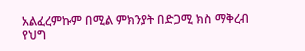አልፈረምኩም በሚል ምክንያት በድጋሚ ክስ ማቅረብ የህግ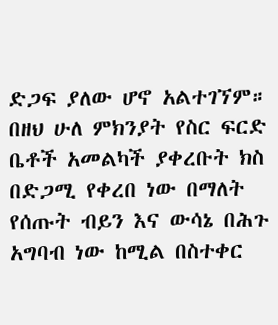ድጋፍ ያለው ሆኖ አልተገኘም። በዘህ ሁለ ምክንያት የስር ፍርድ ቤቶች አመልካች ያቀረቡት ክስ በድጋሚ የቀረበ ነው በማለት የሰጡት ብይን እና ውሳኔ በሕጉ አግባብ ነው ከሚል በስተቀር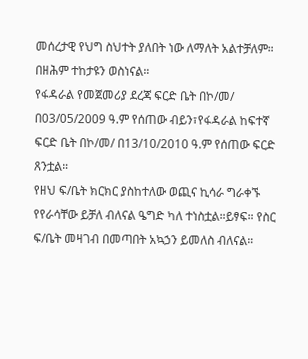መሰረታዊ የህግ ስህተት ያለበት ነው ለማለት አልተቻለም። በዘሕም ተከታዩን ወስነናል።
የፋዳራል የመጀመሪያ ደረጃ ፍርድ ቤት በኮ/መ/ በ03/05/2009 ዓ.ም የሰጠው ብይን፣የፋዳራል ከፍተኛ ፍርድ ቤት በኮ/መ/ በ13/10/2010 ዓ.ም የሰጠው ፍርድ ጸንቷል።
የዘህ ፍ/ቤት ክርክር ያስከተለው ወጪና ኪሳራ ግራቀኙ የየራሳቸው ይቻለ ብለናል ዔግድ ካለ ተነስቷል።ይፃፍ። የስር ፍ/ቤት መዛገብ በመጣበት አኳኃን ይመለስ ብለናል።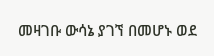መዛገቡ ውሳኔ ያገኘ በመሆኑ ወደ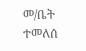መ/ቤት ተመለሰ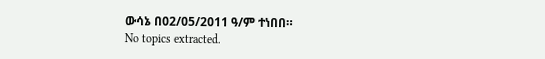ውሳኔ በ02/05/2011 ዓ/ም ተነበበ።
No topics extracted.